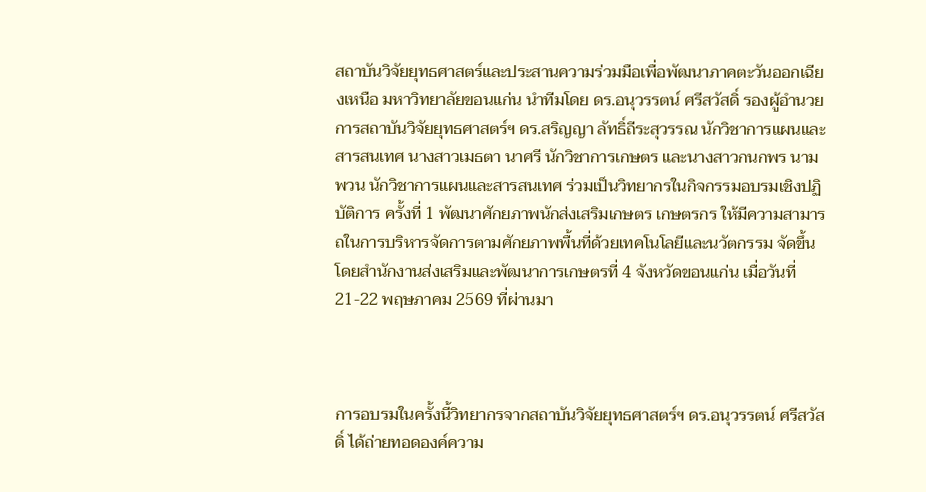สถาบันวิจัยยุทธศาสตร์และประสานความร่วมมือเพื่อพัฒนาภาคตะวันออกเฉียงเหนือ มหาวิทยาลัยขอนแก่น นำทีมโดย ดร.อนุวรรตน์ ศรีสวัสดิ์ รองผู้อำนวยการสถาบันวิจัยยุทธศาสตร์ฯ ดร.สริญญา ลัทธิ์ถีระสุวรรณ นักวิชาการแผนและสารสนเทศ นางสาวเมธตา นาศรี นักวิชาการเกษตร และนางสาวกนกพร นามพวน นักวิชาการแผนและสารสนเทศ ร่วมเป็นวิทยากรในกิจกรรมอบรมเชิงปฏิบัติการ ครั้งที่ 1 พัฒนาศักยภาพนักส่งเสริมเกษตร เกษตรกร ให้มีความสามารถในการบริหารจัดการตามศักยภาพพื้นที่ด้วยเทคโนโลยีและนวัตกรรม จัดขึ้นโดยสำนักงานส่งเสริมและพัฒนาการเกษตรที่ 4 จังหวัดขอนแก่น เมื่อวันที่ 21-22 พฤษภาคม 2569 ที่ผ่านมา



การอบรมในครั้งนี้วิทยากรจากสถาบันวิจัยยุทธศาสตร์ฯ ดร.อนุวรรตน์ ศรีสวัสดิ์ ได้ถ่ายทอดองค์ความ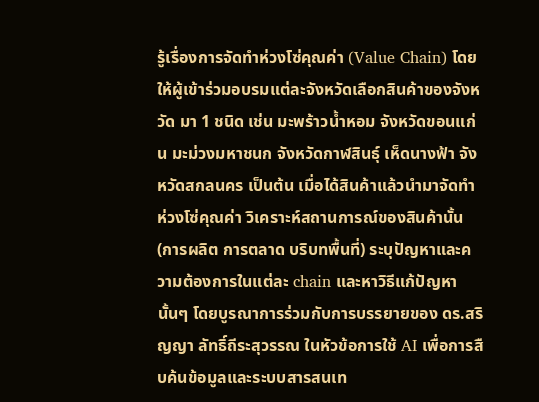รู้เรื่องการจัดทำห่วงโซ่คุณค่า (Value Chain) โดยให้ผู้เข้าร่วมอบรมแต่ละจังหวัดเลือกสินค้าของจังหวัด มา 1 ชนิด เช่น มะพร้าวน้ำหอม จังหวัดขอนแก่น มะม่วงมหาชนก จังหวัดกาฬสินธุ์ เห็ดนางฟ้า จังหวัดสกลนคร เป็นต้น เมื่อได้สินค้าแล้วนำมาจัดทำห่วงโซ่คุณค่า วิเคราะห์สถานการณ์ของสินค้านั้น (การผลิต การตลาด บริบทพื้นที่) ระบุปัญหาและความต้องการในแต่ละ chain และหาวิธีแก้ปัญหานั้นๆ โดยบูรณาการร่วมกับการบรรยายของ ดร.สริญญา ลัทธิ์ถีระสุวรรณ ในหัวข้อการใช้ AI เพื่อการสืบค้นข้อมูลและระบบสารสนเท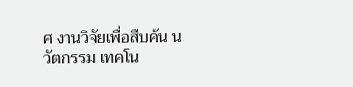ศ งานวิจัยเพื่อสืบค้น นวัตกรรม เทคโน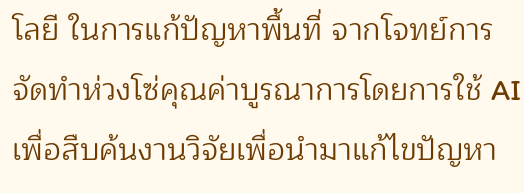โลยี ในการแก้ปัญหาพื้นที่ จากโจทย์การจัดทำห่วงโซ่คุณค่าบูรณาการโดยการใช้ AI เพื่อสืบค้นงานวิจัยเพื่อนำมาแก้ไขปัญหา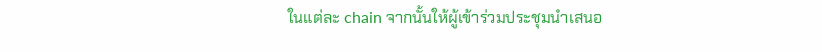ในแต่ละ chain จากนั้นให้ผู้เข้าร่วมประชุมนำเสนอ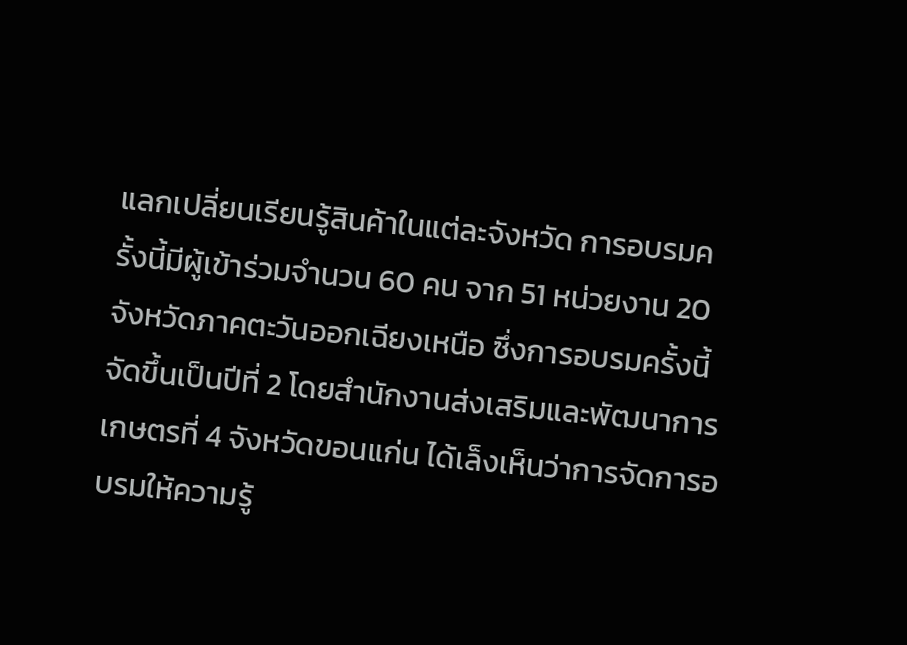แลกเปลี่ยนเรียนรู้สินค้าในแต่ละจังหวัด การอบรมครั้งนี้มีผู้เข้าร่วมจำนวน 60 คน จาก 51 หน่วยงาน 20 จังหวัดภาคตะวันออกเฉียงเหนือ ซึ่งการอบรมครั้งนี้จัดขึ้นเป็นปีที่ 2 โดยสำนักงานส่งเสริมและพัฒนาการเกษตรที่ 4 จังหวัดขอนแก่น ได้เล็งเห็นว่าการจัดการอบรมให้ความรู้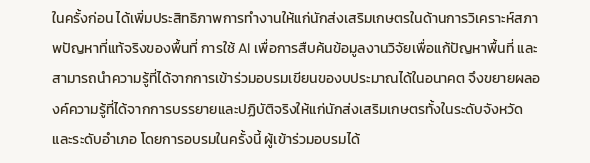ในครั้งก่อน ได้เพิ่มประสิทธิภาพการทำงานให้แก่นักส่งเสริมเกษตรในด้านการวิเคราะห์สภาพปัญหาที่แท้จริงของพื้นที่ การใช้ AI เพื่อการสืบค้นข้อมูลงานวิจัยเพื่อแก้ปัญหาพื้นที่ และสามารถนำความรู้ที่ได้จากการเข้าร่วมอบรมเขียนของบประมาณได้ในอนาคต จึงขยายผลองค์ความรู้ที่ได้จากการบรรยายและปฏิบัติจริงให้แก่นักส่งเสริมเกษตรทั้งในระดับจังหวัดและระดับอำเภอ โดยการอบรมในครั้งนี้ ผู้เข้าร่วมอบรมได้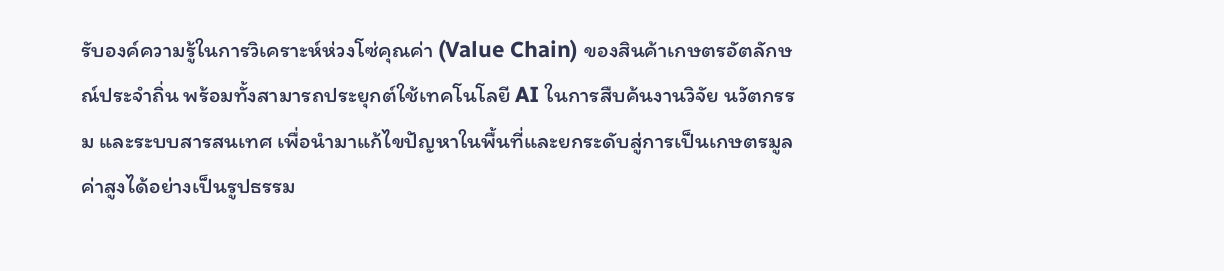รับองค์ความรู้ในการวิเคราะห์ห่วงโซ่คุณค่า (Value Chain) ของสินค้าเกษตรอัตลักษณ์ประจำถิ่น พร้อมทั้งสามารถประยุกต์ใช้เทคโนโลยี AI ในการสืบค้นงานวิจัย นวัตกรรม และระบบสารสนเทศ เพื่อนำมาแก้ไขปัญหาในพื้นที่และยกระดับสู่การเป็นเกษตรมูลค่าสูงได้อย่างเป็นรูปธรรม